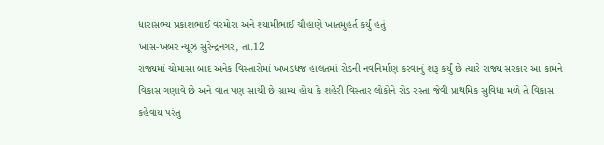ધારાસભ્ય પ્રકાશભાઈ વરમોરા અને શ્યામીભાઈ ચૌહાણે ખાતમુહર્ત કર્યું હતું
ખાસ-ખબર ન્યૂઝ સુરેન્દ્રનગર, તા.12
રાજ્યમાં ચોમાસા બાદ અનેક વિસ્તારોમાં ખખડધજ હાલતમાં રોડની નવનિર્માણ કરવાનું શરૂ કર્યું છે ત્યારે રાજ્ય સરકાર આ કામને વિકાસ ગણાવે છે અને વાત પણ સાચી છે ગ્રામ્ય હોય કે શહેરી વિસ્તાર લોકોને રોડ રસ્તા જેવી પ્રાથમિક સુવિધા મળે તે વિકાસ કહેવાય પરંતુ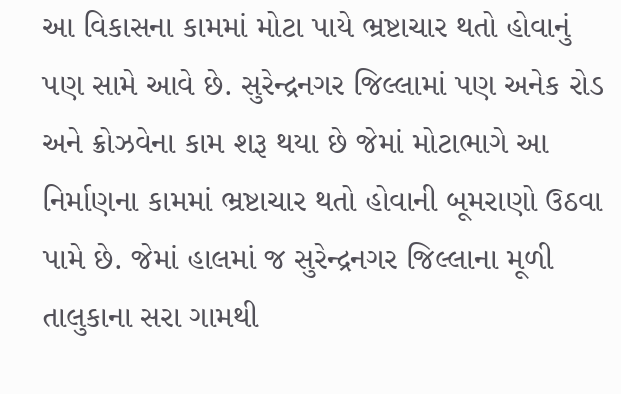આ વિકાસના કામમાં મોટા પાયે ભ્રષ્ટાચાર થતો હોવાનું પણ સામે આવે છે. સુરેન્દ્રનગર જિલ્લામાં પણ અનેક રોડ અને ક્રોઝવેના કામ શરૂ થયા છે જેમાં મોટાભાગે આ નિર્માણના કામમાં ભ્રષ્ટાચાર થતો હોવાની બૂમરાણો ઉઠવા પામે છે. જેમાં હાલમાં જ સુરેન્દ્રનગર જિલ્લાના મૂળી તાલુકાના સરા ગામથી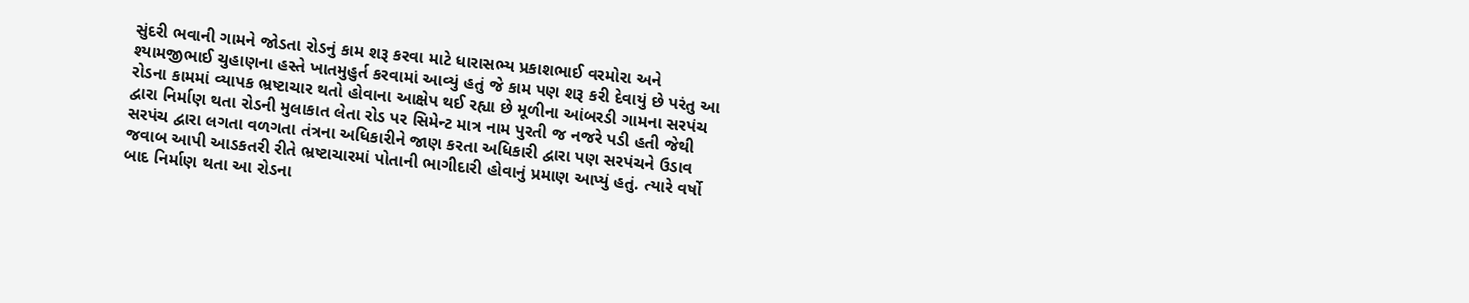સુંદરી ભવાની ગામને જોડતા રોડનું કામ શરૂ કરવા માટે ધારાસભ્ય પ્રકાશભાઈ વરમોરા અને શ્યામજીભાઈ ચુહાણના હસ્તે ખાતમુહુર્ત કરવામાં આવ્યું હતું જે કામ પણ શરૂ કરી દેવાયું છે પરંતુ આ રોડના કામમાં વ્યાપક ભ્રષ્ટાચાર થતો હોવાના આક્ષેપ થઈ રહ્યા છે મૂળીના આંબરડી ગામના સરપંચ દ્વારા નિર્માણ થતા રોડની મુલાકાત લેતા રોડ પર સિમેન્ટ માત્ર નામ પુરતી જ નજરે પડી હતી જેથી સરપંચ દ્વારા લગતા વળગતા તંત્રના અધિકારીને જાણ કરતા અધિકારી દ્વારા પણ સરપંચને ઉડાવ જવાબ આપી આડકતરી રીતે ભ્રષ્ટાચારમાં પોતાની ભાગીદારી હોવાનું પ્રમાણ આપ્યું હતું. ત્યારે વર્ષો બાદ નિર્માણ થતા આ રોડના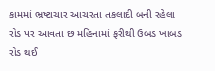કામમાં ભ્રષ્ટાચાર આચરતા તકલાદી બની રહેલા રોડ પર આવતા છ મહિનામાં ફરીથી ઉબડ ખાબડ રોડ થઈ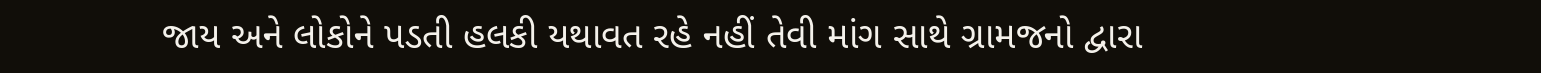જાય અને લોકોને પડતી હલકી યથાવત રહે નહીં તેવી માંગ સાથે ગ્રામજનો દ્વારા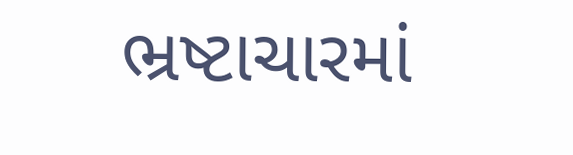ભ્રષ્ટાચારમાં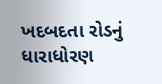ખદબદતા રોડનું ધારાધોરણ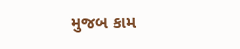મુજબ કામ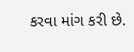કરવા માંગ કરી છે.